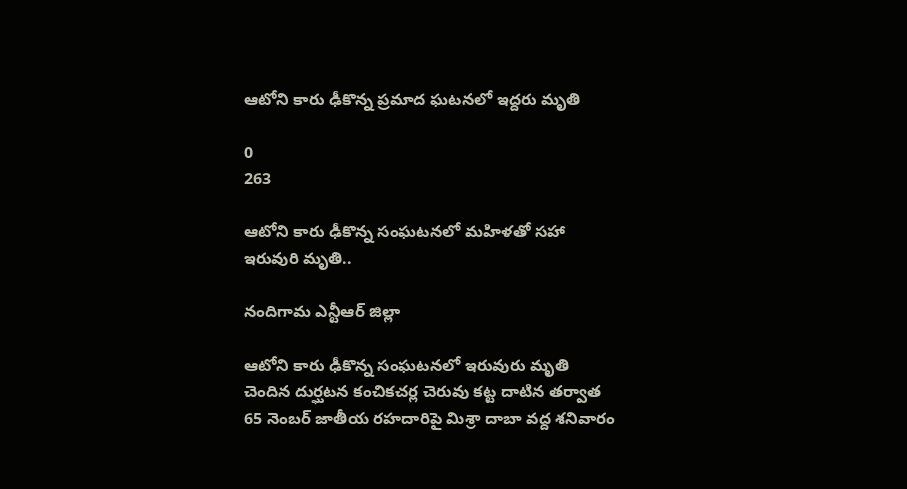ఆటోని కారు ఢీకొన్న ప్రమాద ఘటనలో ఇద్దరు మృతి

0
263

ఆటోని కారు ఢీకొన్న సంఘటనలో మహిళతో సహా ఇరువురి మృతి..

నందిగామ ఎన్టీఆర్ జిల్లా

ఆటోని కారు ఢీకొన్న సంఘటనలో ఇరువురు మృతి చెందిన దుర్ఘటన కంచికచర్ల చెరువు కట్ట దాటిన తర్వాత 65 నెంబర్ జాతీయ రహదారిపై మిశ్రా దాబా వద్ద శనివారం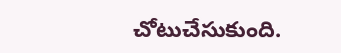చోటుచేసుకుంది.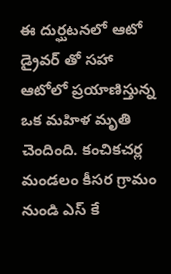ఈ దుర్ఘటనలో ఆటో డ్రైవర్ తో సహా ఆటోలో ప్రయాణిస్తున్న ఒక మహిళ మృతి చెందింది. కంచికచర్ల మండలం కీసర గ్రామం నుండి ఎస్ కే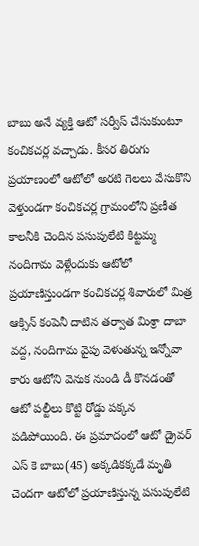బాబు అనే వ్యక్తి ఆటో సర్వీస్ చేసుకుంటూ కంచికచర్ల వచ్చాడు. కీసర తిరుగు ప్రయాణంలో ఆటోలో అరటి గెలలు వేసుకొని వెళ్తుండగా కంచికచర్ల గ్రామంలోని ప్రణీత కాలనీకి చెందిన పసుపులేటి కిట్టమ్మ నందిగామ వెళ్లేందుకు ఆటోలో ప్రయాణిస్తుండగా కంచికచర్ల శివారులో మిత్ర ఆక్సిన్ కంపెనీ దాటిన తర్వాత మిశ్రా దాబా వద్ద, నందిగామ వైపు వెళుతున్న ఇన్నోవా కారు ఆటోని వెనుక నుండి డీ కొనడంతో ఆటో పల్టీలు కొట్టి రోడ్డు పక్కన పడిపోయింది. ఈ ప్రమాదంలో ఆటో డ్రైవర్ ఎస్ కె బాబు(45) అక్కడికక్కడే మృతి చెందగా ఆటోలో ప్రయాణిస్తున్న పసుపులేటి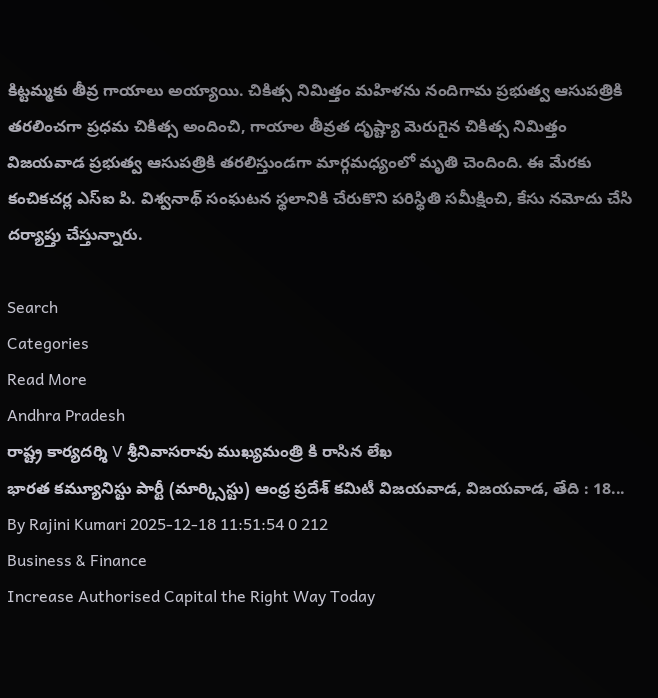కిట్టమ్మకు తీవ్ర గాయాలు అయ్యాయి. చికిత్స నిమిత్తం మహిళను నందిగామ ప్రభుత్వ ఆసుపత్రికి తరలించగా ప్రధమ చికిత్స అందించి, గాయాల తీవ్రత దృష్ట్యా మెరుగైన చికిత్స నిమిత్తం విజయవాడ ప్రభుత్వ ఆసుపత్రికి తరలిస్తుండగా మార్గమధ్యంలో మృతి చెందింది. ఈ మేరకు కంచికచర్ల ఎస్ఐ పి. విశ్వనాథ్ సంఘటన స్థలానికి చేరుకొని పరిస్థితి సమీక్షించి, కేసు నమోదు చేసి దర్యాప్తు చేస్తున్నారు.

Search
Categories
Read More
Andhra Pradesh
రాష్ట్ర కార్యదర్శి V శ్రీనివాసరావు ముఖ్యమంత్రి కి రాసిన లేఖ
భారత కమ్యూనిస్టు పార్టీ (మార్క్సిస్టు) ఆంధ్ర ప్రదేశ్ కమిటీ విజయవాడ, విజయవాడ, తేది : 18...
By Rajini Kumari 2025-12-18 11:51:54 0 212
Business & Finance
Increase Authorised Capital the Right Way Today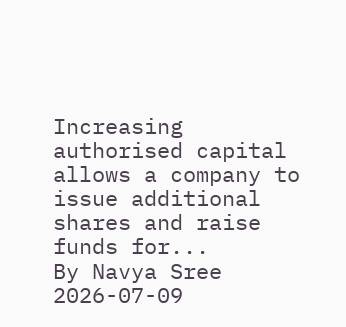Increasing authorised capital allows a company to issue additional shares and raise funds for...
By Navya Sree 2026-07-09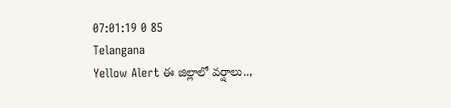07:01:19 0 85
Telangana
Yellow Alert ఈ జిల్లాలో వర్షాలు..,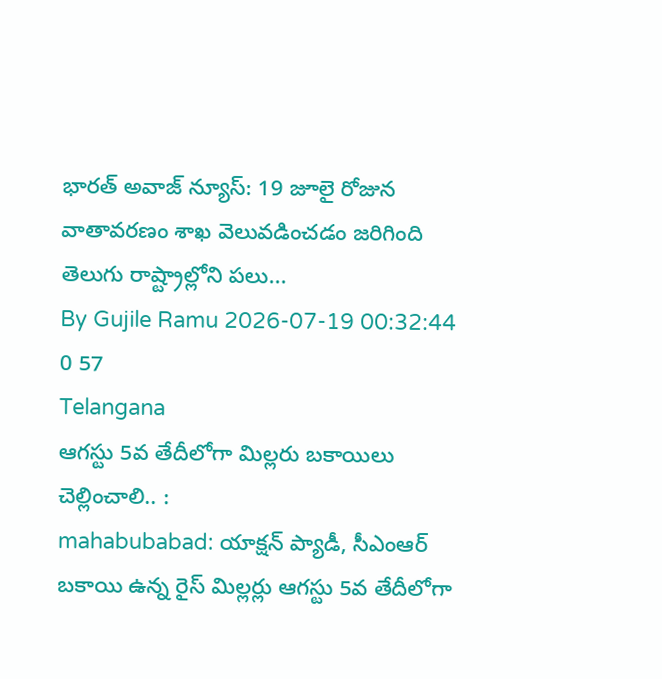భారత్ అవాజ్ న్యూస్: 19 జూలై రోజున వాతావరణం శాఖ వెలువడించడం జరిగింది తెలుగు రాష్ట్రాల్లోని పలు...
By Gujile Ramu 2026-07-19 00:32:44 0 57
Telangana
ఆగస్టు 5వ తేదీలోగా మిల్లరు బకాయిలు చెల్లించాలి.. :
mahabubabad: యాక్షన్ ప్యాడీ, సీఎంఆర్ బకాయి ఉన్న రైస్ మిల్లర్లు ఆగస్టు 5వ తేదీలోగా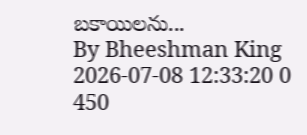బకాయిలను...
By Bheeshman King 2026-07-08 12:33:20 0 450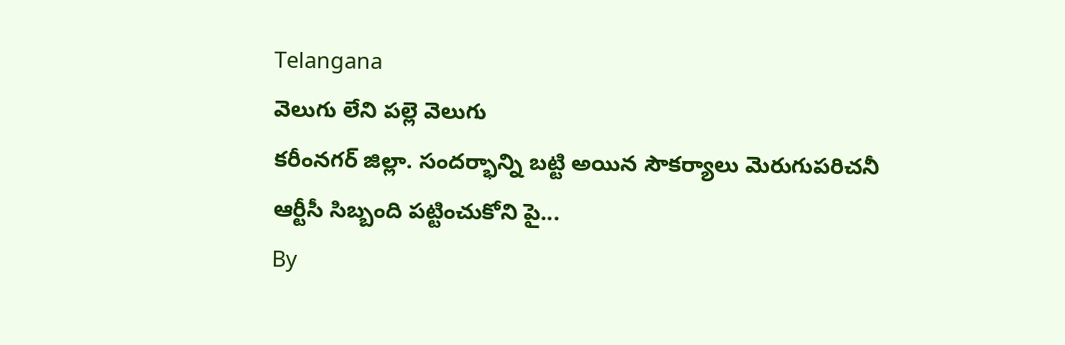Telangana
వెలుగు లేని పల్లె వెలుగు
కరీంనగర్ జిల్లా. సందర్భాన్ని బట్టి అయిన సౌకర్యాలు మెరుగుపరిచనీ ఆర్టీసీ సిబ్బంది పట్టించుకోని పై...
By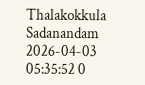Thalakokkula Sadanandam 2026-04-03 05:35:52 0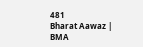481
Bharat Aawaz | BMA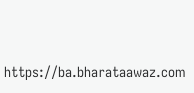https://ba.bharataawaz.com